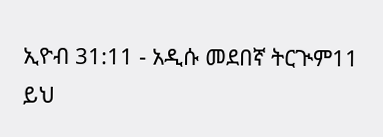ኢዮብ 31:11 - አዲሱ መደበኛ ትርጒም11 ይህ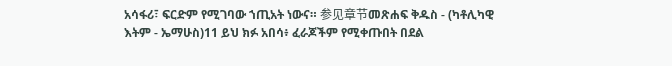አሳፋሪ፣ ፍርድም የሚገባው ኀጢአት ነውና። 参见章节መጽሐፍ ቅዱስ - (ካቶሊካዊ እትም - ኤማሁስ)11 ይህ ክፉ አበሳ፥ ፈራጆችም የሚቀጡበት በደል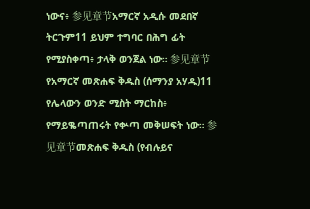ነውና፥ 参见章节አማርኛ አዲሱ መደበኛ ትርጉም11 ይህም ተግባር በሕግ ፊት የሚያስቀጣ፥ ታላቅ ወንጀል ነው። 参见章节የአማርኛ መጽሐፍ ቅዱስ (ሰማንያ አሃዱ)11 የሌላውን ወንድ ሚስት ማርከስ፥ የማይቈጣጠሩት የቍጣ መቅሠፍት ነው። 参见章节መጽሐፍ ቅዱስ (የብሉይና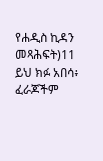የሐዲስ ኪዳን መጻሕፍት)11 ይህ ክፉ አበሳ፥ ፈራጆችም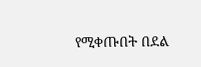የሚቀጡበት በደል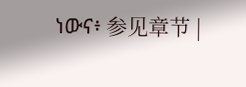ነውና፥ 参见章节 |